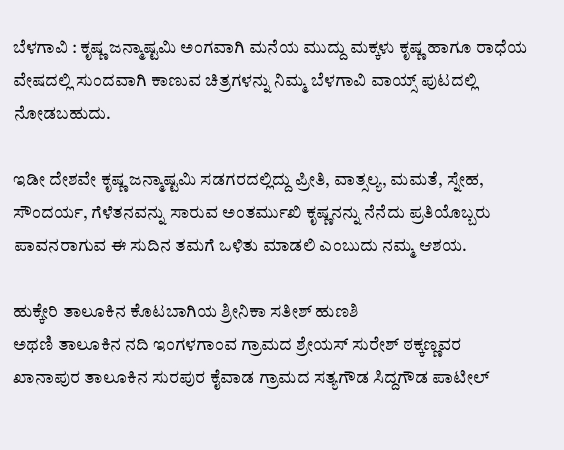ಬೆಳಗಾವಿ : ಕೃಷ್ಣ ಜನ್ಮಾಷ್ಟಮಿ ಅಂಗವಾಗಿ ಮನೆಯ ಮುದ್ದು ಮಕ್ಕಳು ಕೃಷ್ಣ ಹಾಗೂ ರಾಧೆಯ ವೇಷದಲ್ಲಿ ಸುಂದವಾಗಿ ಕಾಣುವ ಚಿತ್ರಗಳನ್ನು ನಿಮ್ಮ ಬೆಳಗಾವಿ ವಾಯ್ಸ್ ಪುಟದಲ್ಲಿ ನೋಡಬಹುದು.

ಇಡೀ ದೇಶವೇ ಕೃಷ್ಣ ಜನ್ಮಾಷ್ಟಮಿ ಸಡಗರದಲ್ಲಿದ್ದು ಪ್ರೀತಿ, ವಾತ್ಸಲ್ಯ, ಮಮತೆ, ಸ್ನೇಹ, ಸೌಂದರ್ಯ, ಗೆಳೆತನವನ್ನು ಸಾರುವ ಅಂತರ್ಮುಖಿ ಕೃಷ್ಣನನ್ನು ನೆನೆದು ಪ್ರತಿಯೊಬ್ಬರು ಪಾವನರಾಗುವ ಈ ಸುದಿನ ತಮಗೆ ಒಳಿತು ಮಾಡಲಿ ಎಂಬುದು ನಮ್ಮ ಆಶಯ.

ಹುಕ್ಕೇರಿ ತಾಲೂಕಿನ ಕೊಟಬಾಗಿಯ ಶ್ರೀನಿಕಾ ಸತೀಶ್ ಹುಣಶಿ
ಅಥಣಿ ತಾಲೂಕಿನ ನದಿ ಇಂಗಳಗಾಂವ ಗ್ರಾಮದ ಶ್ರೇಯಸ್ ಸುರೇಶ್ ಠಕ್ಕಣ್ಣವರ
ಖಾನಾಪುರ ತಾಲೂಕಿನ ಸುರಪುರ ಕೈವಾಡ ಗ್ರಾಮದ ಸತ್ಯಗೌಡ ಸಿದ್ದಗೌಡ ಪಾಟೀಲ್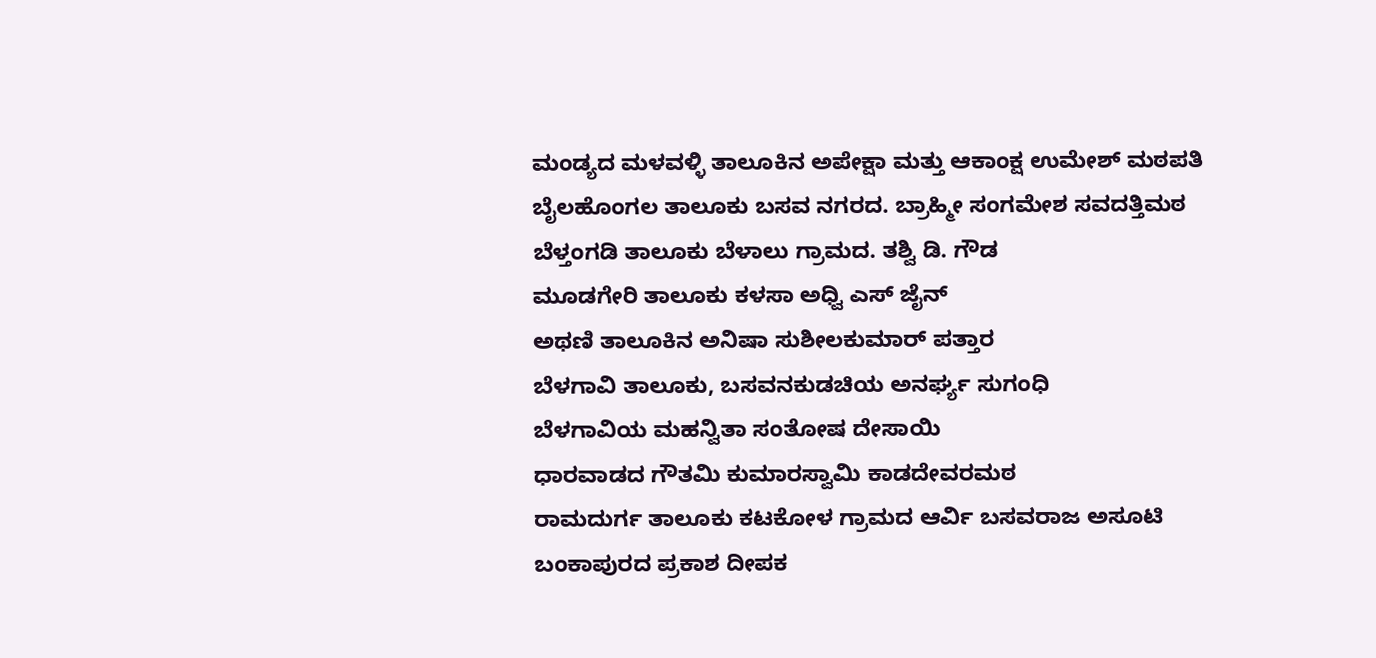ಮಂಡ್ಯದ ಮಳವಳ್ಳಿ ತಾಲೂಕಿನ ಅಪೇಕ್ಷಾ ಮತ್ತು ಆಕಾಂಕ್ಷ ಉಮೇಶ್ ಮಠಪತಿ
ಬೈಲಹೊಂಗಲ ತಾಲೂಕು ಬಸವ ನಗರದ. ಬ್ರಾಹ್ಮೀ ಸಂಗಮೇಶ ಸವದತ್ತಿಮಠ
ಬೆಳ್ತಂಗಡಿ ತಾಲೂಕು ಬೆಳಾಲು ಗ್ರಾಮದ. ತಶ್ವಿ ಡಿ. ಗೌಡ
ಮೂಡಗೇರಿ ತಾಲೂಕು ಕಳಸಾ ಅಧ್ವಿ ಎಸ್ ಜೈನ್
ಅಥಣಿ ತಾಲೂಕಿನ ಅನಿಷಾ ಸುಶೀಲಕುಮಾರ್ ಪತ್ತಾರ
ಬೆಳಗಾವಿ ತಾಲೂಕು, ಬಸವನಕುಡಚಿಯ ಅನರ್ಘ್ಯ ‌ಸುಗಂಧಿ
ಬೆಳಗಾವಿಯ ಮಹನ್ವಿತಾ ಸಂತೋಷ ದೇಸಾಯಿ
ಧಾರವಾಡದ ಗೌತಮಿ ಕುಮಾರಸ್ವಾಮಿ ಕಾಡದೇವರಮಠ
ರಾಮದುರ್ಗ ತಾಲೂಕು ಕಟಕೋಳ ಗ್ರಾಮದ ಆರ್ವಿ ಬಸವರಾಜ ಅಸೂಟಿ
ಬಂಕಾಪುರದ ಪ್ರಕಾಶ ದೀಪಕ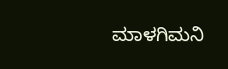ಮಾಳಗಿಮನಿ